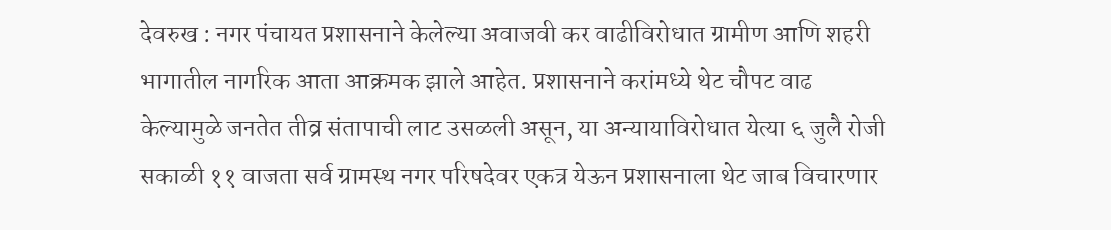देवरुख : नगर पंचायत प्रशासनाने केलेल्या अवाजवी कर वाढीविरोधात ग्रामीण आणि शहरी भागातील नागरिक आता आक्रमक झाले आहेत. प्रशासनाने करांमध्ये थेट चौपट वाढ केल्यामुळे जनतेत तीव्र संतापाची लाट उसळली असून, या अन्यायाविरोधात येत्या ६ जुलै रोजी सकाळी ११ वाजता सर्व ग्रामस्थ नगर परिषदेवर एकत्र येऊन प्रशासनाला थेट जाब विचारणार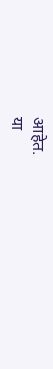आहेत.
या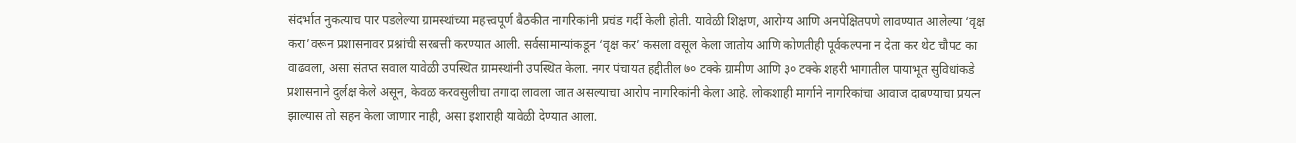संदर्भात नुकत्याच पार पडलेल्या ग्रामस्थांच्या महत्त्वपूर्ण बैठकीत नागरिकांनी प्रचंड गर्दी केली होती. यावेळी शिक्षण, आरोग्य आणि अनपेक्षितपणे लावण्यात आलेल्या ‘वृक्ष करा’वरून प्रशासनावर प्रश्नांची सरबत्ती करण्यात आली. सर्वसामान्यांकडून ‘वृक्ष कर’ कसला वसूल केला जातोय आणि कोणतीही पूर्वकल्पना न देता कर थेट चौपट का वाढवला, असा संतप्त सवाल यावेळी उपस्थित ग्रामस्थांनी उपस्थित केला. नगर पंचायत हद्दीतील ७० टक्के ग्रामीण आणि ३० टक्के शहरी भागातील पायाभूत सुविधांकडे प्रशासनाने दुर्लक्ष केले असून, केवळ करवसुलीचा तगादा लावला जात असल्याचा आरोप नागरिकांनी केला आहे. लोकशाही मार्गाने नागरिकांचा आवाज दाबण्याचा प्रयत्न झाल्यास तो सहन केला जाणार नाही, असा इशाराही यावेळी देण्यात आला.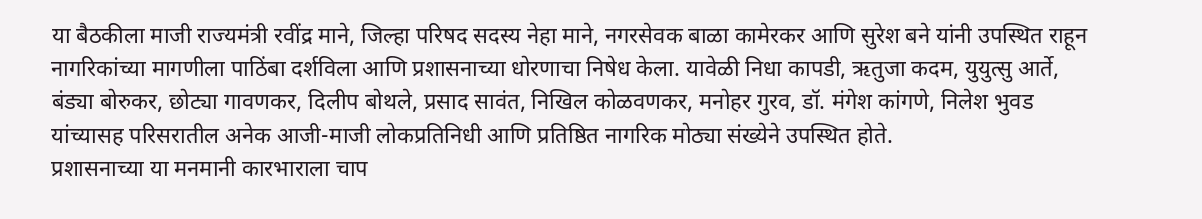या बैठकीला माजी राज्यमंत्री रवींद्र माने, जिल्हा परिषद सदस्य नेहा माने, नगरसेवक बाळा कामेरकर आणि सुरेश बने यांनी उपस्थित राहून नागरिकांच्या मागणीला पाठिंबा दर्शविला आणि प्रशासनाच्या धोरणाचा निषेध केला. यावेळी निधा कापडी, ऋतुजा कदम, युयुत्सु आर्ते, बंड्या बोरुकर, छोट्या गावणकर, दिलीप बोथले, प्रसाद सावंत, निखिल कोळवणकर, मनोहर गुरव, डॉ. मंगेश कांगणे, निलेश भुवड यांच्यासह परिसरातील अनेक आजी-माजी लोकप्रतिनिधी आणि प्रतिष्ठित नागरिक मोठ्या संख्येने उपस्थित होते.
प्रशासनाच्या या मनमानी कारभाराला चाप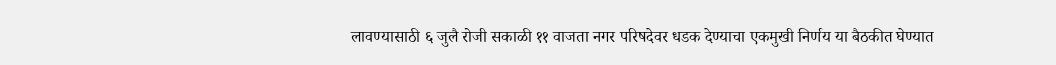लावण्यासाठी ६ जुलै रोजी सकाळी ११ वाजता नगर परिषदेवर धडक देण्याचा एकमुखी निर्णय या बैठकीत घेण्यात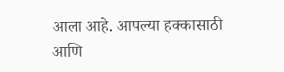आला आहे. आपल्या हक्कासाठी आणि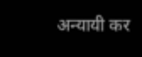अन्यायी कर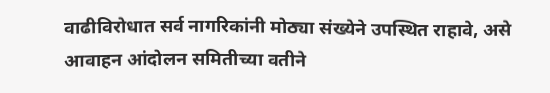वाढीविरोधात सर्व नागरिकांनी मोठ्या संख्येने उपस्थित राहावे, असे आवाहन आंदोलन समितीच्या वतीने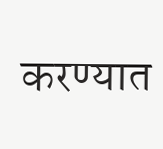करण्यात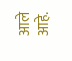आले आहे.